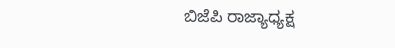ಬಿಜೆಪಿ ರಾಜ್ಯಾಧ್ಯಕ್ಷ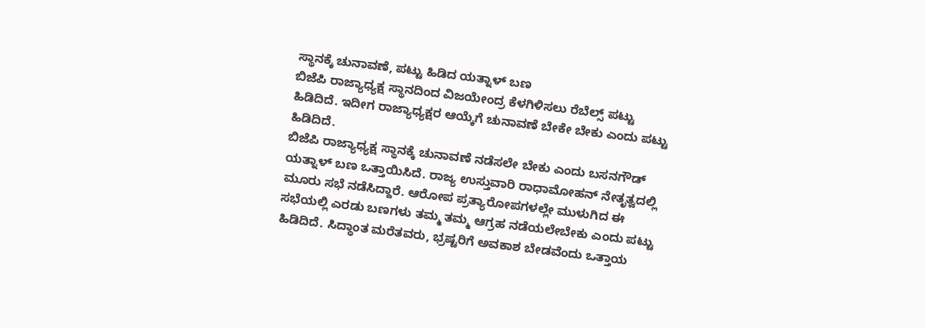ಸ್ಥಾನಕ್ಕೆ ಚುನಾವಣೆ, ಪಟ್ಟು ಹಿಡಿದ ಯತ್ನಾಳ್ ಬಣ
ಬಿಜೆಪಿ ರಾಜ್ಯಾಧ್ಯಕ್ಷ ಸ್ಥಾನದಿಂದ ವಿಜಯೇಂದ್ರ ಕೆಳಗಿಳಿಸಲು ರೆಬೆಲ್ಸ್ ಪಟ್ಟು ಹಿಡಿದಿದೆ. ಇದೀಗ ರಾಜ್ಯಾಧ್ಯಕ್ಷರ ಆಯ್ಕೆಗೆ ಚುನಾವಣೆ ಬೇಕೇ ಬೇಕು ಎಂದು ಪಟ್ಟು ಹಿಡಿದಿದೆ.
ಬಿಜೆಪಿ ರಾಜ್ಯಾಧ್ಯಕ್ಷ ಸ್ಥಾನಕ್ಕೆ ಚುನಾವಣೆ ನಡೆಸಲೇ ಬೇಕು ಎಂದು ಬಸನಗೌಡ್ ಯತ್ನಾಳ್ ಬಣ ಒತ್ತಾಯಿಸಿದೆ. ರಾಜ್ಯ ಉಸ್ತುವಾರಿ ರಾಧಾಮೋಹನ್ ನೇತೃತ್ವದಲ್ಲಿ ಮೂರು ಸಭೆ ನಡೆಸಿದ್ದಾರೆ. ಆರೋಪ ಪ್ರತ್ಯಾರೋಪಗಳಲ್ಲೇ ಮುಳುಗಿದ ಈ ಸಭೆಯಲ್ಲಿ ಎರಡು ಬಣಗಳು ತಮ್ಮ ತಮ್ಮ ಆಗ್ರಹ ನಡೆಯಲೇಬೇಕು ಎಂದು ಪಟ್ಟು ಹಿಡಿದಿದೆ. ಸಿದ್ಧಾಂತ ಮರೆತವರು, ಭ್ರಷ್ಟರಿಗೆ ಅವಕಾಶ ಬೇಡವೆಂದು ಒತ್ತಾಯ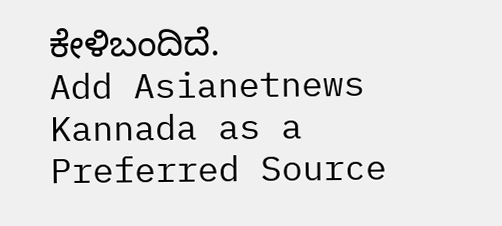ಕೇಳಿಬಂದಿದೆ.
Add Asianetnews Kannada as a Preferred Source